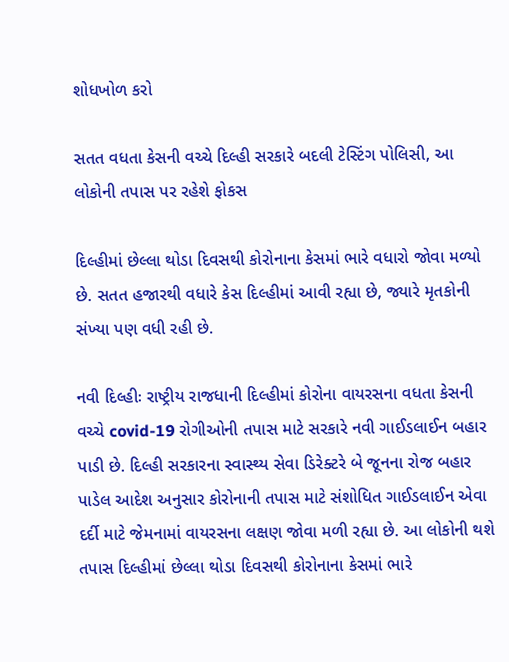શોધખોળ કરો

સતત વધતા કેસની વચ્ચે દિલ્હી સરકારે બદલી ટેસ્ટિંગ પોલિસી, આ લોકોની તપાસ પર રહેશે ફોકસ

દિલ્હીમાં છેલ્લા થોડા દિવસથી કોરોનાના કેસમાં ભારે વધારો જોવા મળ્યો છે. સતત હજારથી વધારે કેસ દિલ્હીમાં આવી રહ્યા છે, જ્યારે મૃતકોની સંખ્યા પણ વધી રહી છે.

નવી દિલ્હીઃ રાષ્ટ્રીય રાજધાની દિલ્હીમાં કોરોના વાયરસના વધતા કેસની વચ્ચે covid-19 રોગીઓની તપાસ માટે સરકારે નવી ગાઈડલાઈન બહાર પાડી છે. દિલ્હી સરકારના સ્વાસ્થ્ય સેવા ડિરેક્ટરે બે જૂનના રોજ બહાર પાડેલ આદેશ અનુસાર કોરોનાની તપાસ માટે સંશોધિત ગાઈડલાઈન એવા દર્દી માટે જેમનામાં વાયરસના લક્ષણ જોવા મળી રહ્યા છે. આ લોકોની થશે તપાસ દિલ્હીમાં છેલ્લા થોડા દિવસથી કોરોનાના કેસમાં ભારે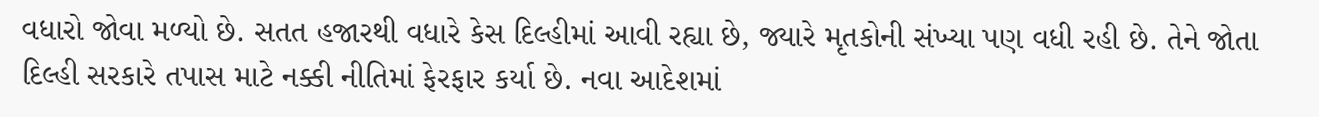વધારો જોવા મળ્યો છે. સતત હજારથી વધારે કેસ દિલ્હીમાં આવી રહ્યા છે, જ્યારે મૃતકોની સંખ્યા પણ વધી રહી છે. તેને જોતા દિલ્હી સરકારે તપાસ માટે નક્કી નીતિમાં ફેરફાર કર્યા છે. નવા આદેશમાં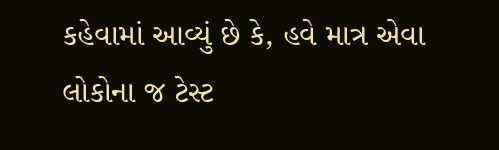કહેવામાં આવ્યું છે કે, હવે માત્ર એવા લોકોના જ ટેસ્ટ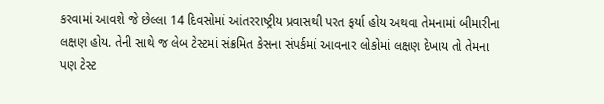કરવામાં આવશે જે છેલ્લા 14 દિવસોમાં આંતરરાષ્ટ્રીય પ્રવાસથી પરત ફર્યા હોય અથવા તેમનામાં બીમારીના લક્ષણ હોય. તેની સાથે જ લેબ ટેસ્ટમાં સંક્રમિત કેસના સંપર્કમાં આવનાર લોકોમાં લક્ષણ દેખાય તો તેમના પણ ટેસ્ટ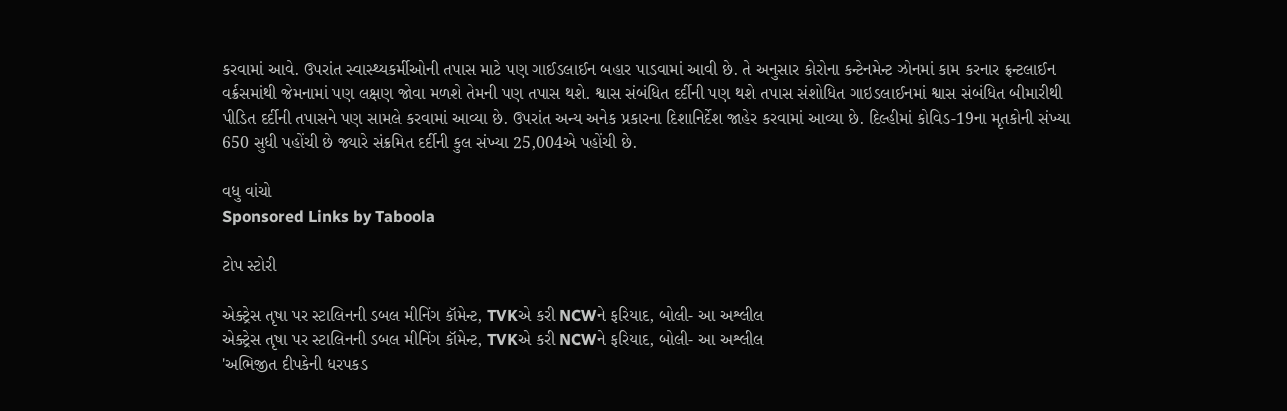કરવામાં આવે. ઉપરાંત સ્વાસ્થ્યકર્મીઓની તપાસ માટે પણ ગાઈડલાઈન બહાર પાડવામાં આવી છે. તે અનુસાર કોરોના કન્ટેનમેન્ટ ઝોનમાં કામ કરનાર ફ્રન્ટલાઈન વર્ક્રસમાંથી જેમનામાં પણ લક્ષણ જોવા મળશે તેમની પણ તપાસ થશે. શ્વાસ સંબંધિત દર્દીની પણ થશે તપાસ સંશોધિત ગાઇડલાઈનમાં શ્વાસ સંબંધિત બીમારીથી પીડિત દર્દીની તપાસને પણ સામલે કરવામાં આવ્યા છે. ઉપરાંત અન્ય અનેક પ્રકારના દિશાનિર્દેશ જાહેર કરવામાં આવ્યા છે. દિલ્હીમાં કોવિડ-19ના મૃતકોની સંખ્યા 650 સુધી પહોંચી છે જ્યારે સંક્રમિત દર્દીની કુલ સંખ્યા 25,004એ પહોંચી છે.

વધુ વાંચો
Sponsored Links by Taboola

ટોપ સ્ટોરી

એક્ટ્રેસ તૃષા પર સ્ટાલિનની ડબલ મીનિંગ કૉમેન્ટ, TVKએ કરી NCWને ફરિયાદ, બોલી- આ અશ્લીલ
એક્ટ્રેસ તૃષા પર સ્ટાલિનની ડબલ મીનિંગ કૉમેન્ટ, TVKએ કરી NCWને ફરિયાદ, બોલી- આ અશ્લીલ
'અભિજીત દીપકેની ધરપકડ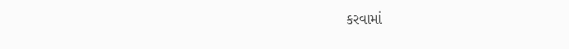કરવામાં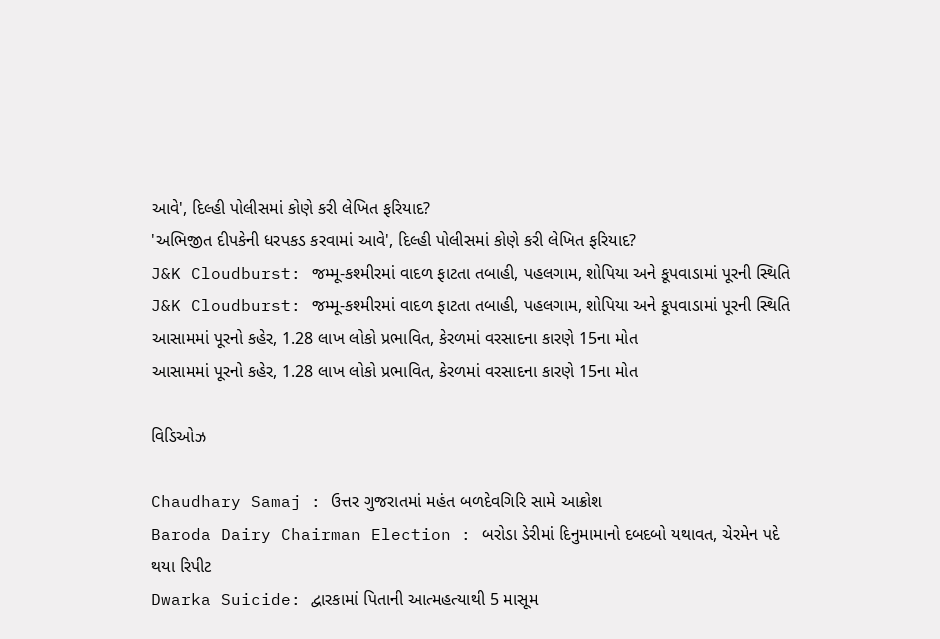આવે', દિલ્હી પોલીસમાં કોણે કરી લેખિત ફરિયાદ?
'અભિજીત દીપકેની ધરપકડ કરવામાં આવે', દિલ્હી પોલીસમાં કોણે કરી લેખિત ફરિયાદ?
J&K Cloudburst: જમ્મૂ-કશ્મીરમાં વાદળ ફાટતા તબાહી, પહલગામ, શોપિયા અને કૂપવાડામાં પૂરની સ્થિતિ
J&K Cloudburst: જમ્મૂ-કશ્મીરમાં વાદળ ફાટતા તબાહી, પહલગામ, શોપિયા અને કૂપવાડામાં પૂરની સ્થિતિ
આસામમાં પૂરનો કહેર, 1.28 લાખ લોકો પ્રભાવિત, કેરળમાં વરસાદના કારણે 15ના મોત
આસામમાં પૂરનો કહેર, 1.28 લાખ લોકો પ્રભાવિત, કેરળમાં વરસાદના કારણે 15ના મોત

વિડિઓઝ

Chaudhary Samaj : ઉત્તર ગુજરાતમાં મહંત બળદેવગિરિ સામે આક્રોશ
Baroda Dairy Chairman Election : બરોડા ડેરીમાં દિનુમામાનો દબદબો યથાવત, ચેરમેન પદે થયા રિપીટ
Dwarka Suicide: દ્વારકામાં પિતાની આત્મહત્યાથી 5 માસૂમ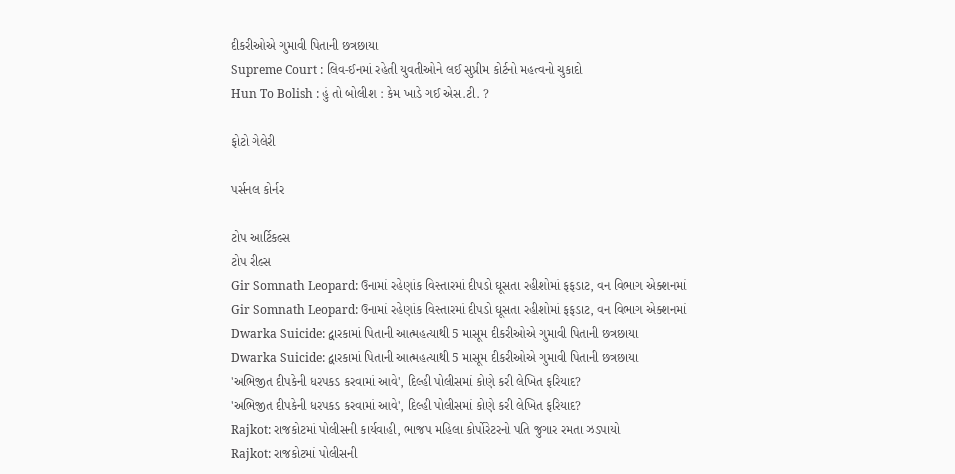દીકરીઓએ ગુમાવી પિતાની છત્રછાયા
Supreme Court : લિવ-ઈનમાં રહેતી યુવતીઓને લઈ સુપ્રીમ કોર્ટનો મહત્વનો ચુકાદો
Hun To Bolish : હું તો બોલીશ : કેમ ખાડે ગઈ એસ.ટી. ?

ફોટો ગેલેરી

પર્સનલ કોર્નર

ટોપ આર્ટિકલ્સ
ટોપ રીલ્સ
Gir Somnath Leopard: ઉનામાં રહેણાંક વિસ્તારમાં દીપડો ઘૂસતા રહીશોમાં ફફડાટ, વન વિભાગ એક્શનમાં
Gir Somnath Leopard: ઉનામાં રહેણાંક વિસ્તારમાં દીપડો ઘૂસતા રહીશોમાં ફફડાટ, વન વિભાગ એક્શનમાં
Dwarka Suicide: દ્વારકામાં પિતાની આત્મહત્યાથી 5 માસૂમ દીકરીઓએ ગુમાવી પિતાની છત્રછાયા
Dwarka Suicide: દ્વારકામાં પિતાની આત્મહત્યાથી 5 માસૂમ દીકરીઓએ ગુમાવી પિતાની છત્રછાયા
'અભિજીત દીપકેની ધરપકડ કરવામાં આવે', દિલ્હી પોલીસમાં કોણે કરી લેખિત ફરિયાદ?
'અભિજીત દીપકેની ધરપકડ કરવામાં આવે', દિલ્હી પોલીસમાં કોણે કરી લેખિત ફરિયાદ?
Rajkot: રાજકોટમાં પોલીસની કાર્યવાહી, ભાજપ મહિલા કોર્પોરેટરનો પતિ જુગાર રમતા ઝડપાયો
Rajkot: રાજકોટમાં પોલીસની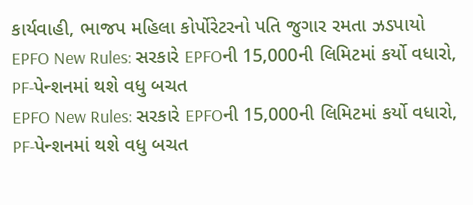કાર્યવાહી, ભાજપ મહિલા કોર્પોરેટરનો પતિ જુગાર રમતા ઝડપાયો
EPFO New Rules: સરકારે EPFOની 15,000ની લિમિટમાં કર્યો વધારો, PF-પેન્શનમાં થશે વધુ બચત
EPFO New Rules: સરકારે EPFOની 15,000ની લિમિટમાં કર્યો વધારો, PF-પેન્શનમાં થશે વધુ બચત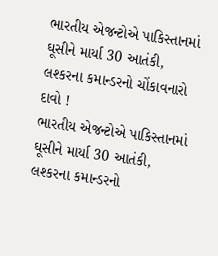ભારતીય એજન્ટોએ પાકિસ્તાનમાં ઘૂસીને માર્યા 30 આતંકી, લશ્કરના કમાન્ડરનો ચોંકાવનારો દાવો !
ભારતીય એજન્ટોએ પાકિસ્તાનમાં ઘૂસીને માર્યા 30 આતંકી, લશ્કરના કમાન્ડરનો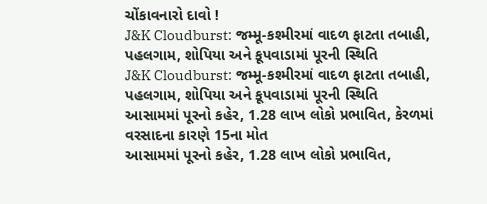ચોંકાવનારો દાવો !
J&K Cloudburst: જમ્મૂ-કશ્મીરમાં વાદળ ફાટતા તબાહી, પહલગામ, શોપિયા અને કૂપવાડામાં પૂરની સ્થિતિ
J&K Cloudburst: જમ્મૂ-કશ્મીરમાં વાદળ ફાટતા તબાહી, પહલગામ, શોપિયા અને કૂપવાડામાં પૂરની સ્થિતિ
આસામમાં પૂરનો કહેર, 1.28 લાખ લોકો પ્રભાવિત, કેરળમાં વરસાદના કારણે 15ના મોત
આસામમાં પૂરનો કહેર, 1.28 લાખ લોકો પ્રભાવિત,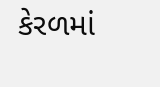કેરળમાં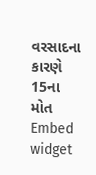વરસાદના કારણે 15ના મોત
Embed widget